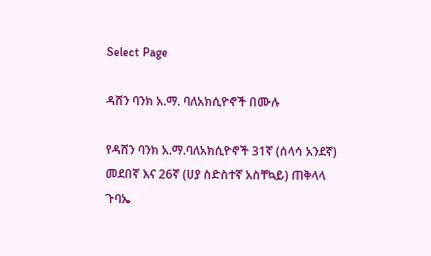Select Page

ዳሸን ባንክ አ.ማ. ባለአክሲዮኖች በሙሉ

የዳሸን ባንክ አ.ማ.ባለአክሲዮኖች 31ኛ (ሰላሳ አንደኛ) መደበኛ እና 26ኛ (ሀያ ስድስተኛ አስቸኳይ) ጠቅላላ ጉባኤ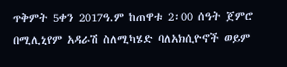ጥቅምት 5ቀን 2017ዓ.ም ከጠዋቱ 2፡00 ሰዓት ጀምሮ በሚሊኒየም አዳራሽ ስለሚካሄድ ባለአክሲዮኖች ወይም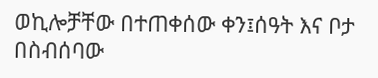ወኪሎቻቸው በተጠቀሰው ቀን፤ሰዓት እና ቦታ በስብሰባው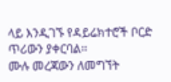ላይ እንዲገኙ የዳይሬክተሮች ቦርድ ጥሪውን ያቀርባል፡፡
ሙሉ መረጃውን ለመግኘት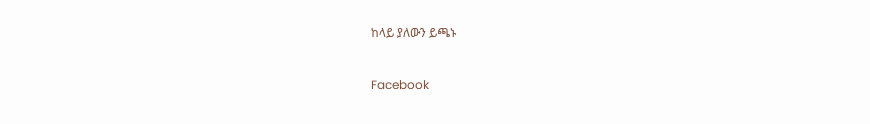ከላይ ያለውን ይጫኑ



Facebook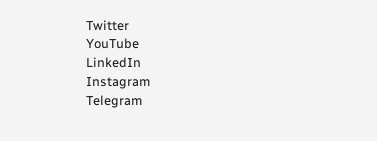Twitter
YouTube
LinkedIn
Instagram
Telegram